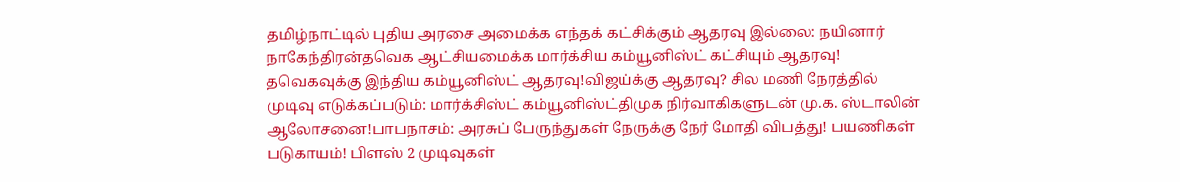தமிழ்நாட்டில் புதிய அரசை அமைக்க எந்தக் கட்சிக்கும் ஆதரவு இல்லை: நயினார் நாகேந்திரன்தவெக ஆட்சியமைக்க மார்க்சிய கம்யூனிஸ்ட் கட்சியும் ஆதரவு! தவெகவுக்கு இந்திய கம்யூனிஸ்ட் ஆதரவு!விஜய்க்கு ஆதரவு? சில மணி நேரத்தில் முடிவு எடுக்கப்படும்: மார்க்சிஸ்ட் கம்யூனிஸ்ட்திமுக நிர்வாகிகளுடன் மு.க. ஸ்டாலின் ஆலோசனை!பாபநாசம்: அரசுப் பேருந்துகள் நேருக்கு நேர் மோதி விபத்து! பயணிகள் படுகாயம்! பிளஸ் 2 முடிவுகள்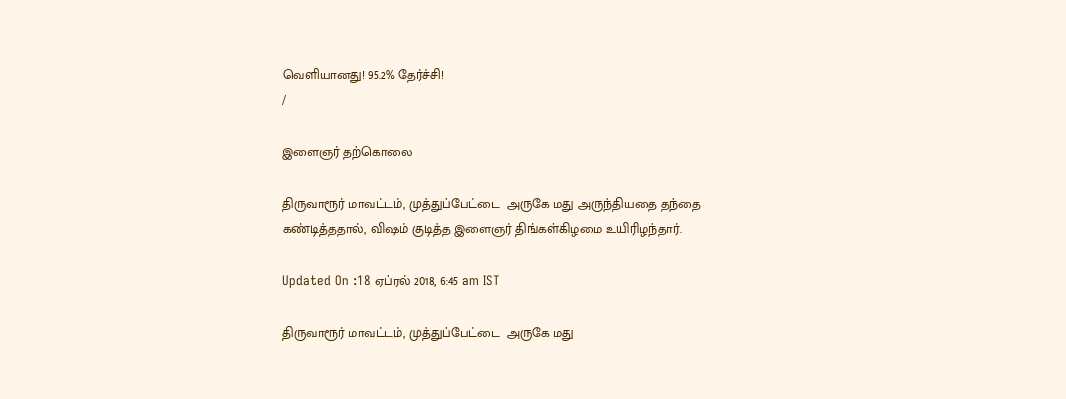வெளியானது! 95.2% தேர்ச்சி!
/

இளைஞர் தற்கொலை

திருவாரூர் மாவட்டம், முத்துப்பேட்டை  அருகே மது அருந்தியதை தந்தை கண்டித்ததால், விஷம் குடித்த இளைஞர் திங்கள்கிழமை உயிரிழந்தார்.

Updated On :18 ஏப்ரல் 2018, 6:45 am IST

திருவாரூர் மாவட்டம், முத்துப்பேட்டை  அருகே மது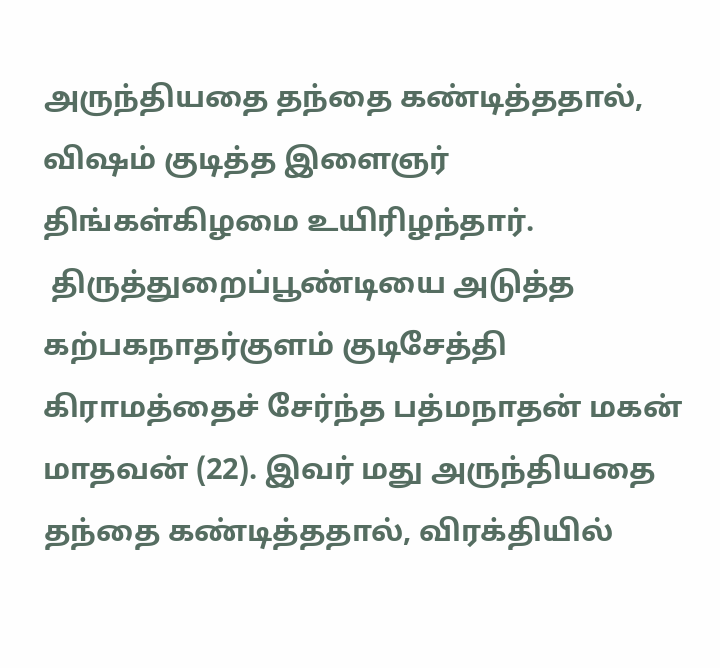அருந்தியதை தந்தை கண்டித்ததால், விஷம் குடித்த இளைஞர் திங்கள்கிழமை உயிரிழந்தார்.
 திருத்துறைப்பூண்டியை அடுத்த கற்பகநாதர்குளம் குடிசேத்தி கிராமத்தைச் சேர்ந்த பத்மநாதன் மகன் மாதவன் (22). இவர் மது அருந்தியதை தந்தை கண்டித்ததால், விரக்தியில்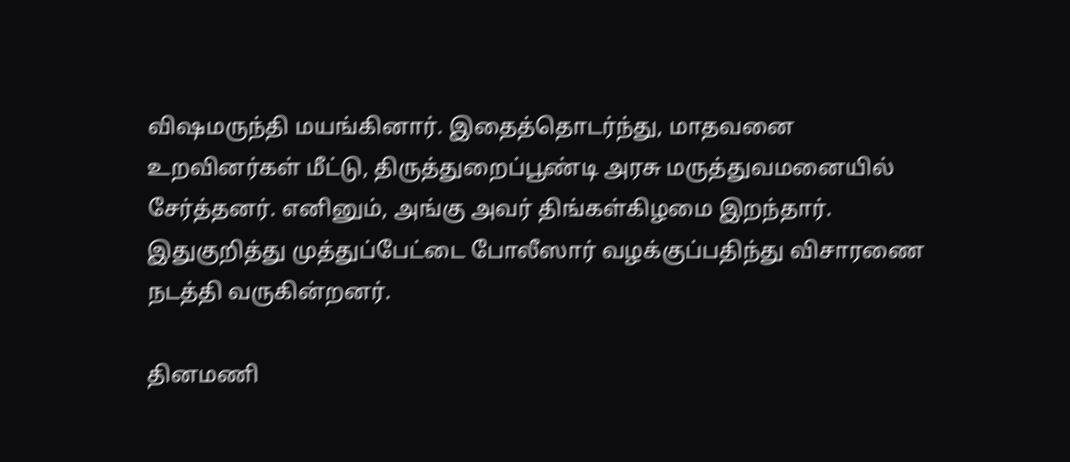விஷமருந்தி மயங்கினார். இதைத்தொடர்ந்து, மாதவனை உறவினர்கள் மீட்டு, திருத்துறைப்பூண்டி அரசு மருத்துவமனையில் சேர்த்தனர். எனினும், அங்கு அவர் திங்கள்கிழமை இறந்தார். இதுகுறித்து முத்துப்பேட்டை போலீஸார் வழக்குப்பதிந்து விசாரணை நடத்தி வருகின்றனர்.

தினமணி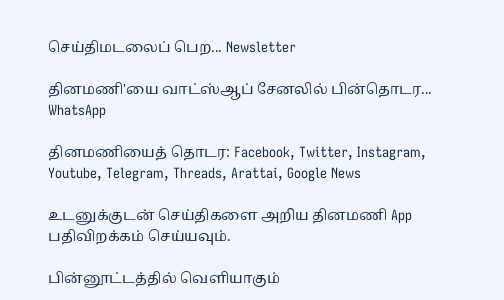செய்திமடலைப் பெற... Newsletter

தினமணி'யை வாட்ஸ்ஆப் சேனலில் பின்தொடர... WhatsApp

தினமணியைத் தொடர: Facebook, Twitter, Instagram, Youtube, Telegram, Threads, Arattai, Google News

உடனுக்குடன் செய்திகளை அறிய தினமணி App பதிவிறக்கம் செய்யவும்.

பின்னூட்டத்தில் வெளியாகும்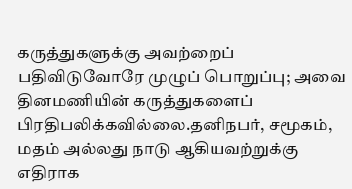கருத்துகளுக்கு அவற்றைப் பதிவிடுவோரே முழுப் பொறுப்பு; அவை தினமணியின் கருத்துகளைப் பிரதிபலிக்கவில்லை.தனிநபர், சமூகம், மதம் அல்லது நாடு ஆகியவற்றுக்கு எதிராக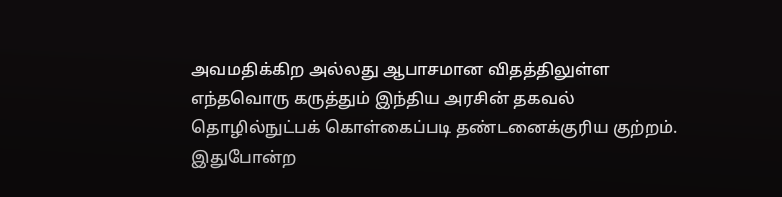அவமதிக்கிற அல்லது ஆபாசமான விதத்திலுள்ள எந்தவொரு கருத்தும் இந்திய அரசின் தகவல் தொழில்நுட்பக் கொள்கைப்படி தண்டனைக்குரிய குற்றம். இதுபோன்ற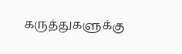கருத்துகளுக்கு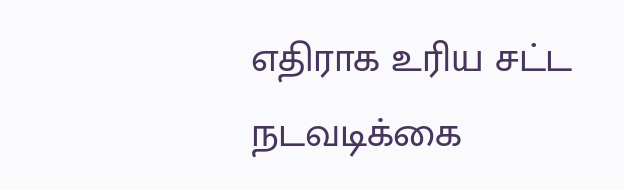எதிராக உரிய சட்ட நடவடிக்கை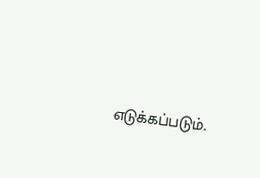எடுக்கப்படும்.